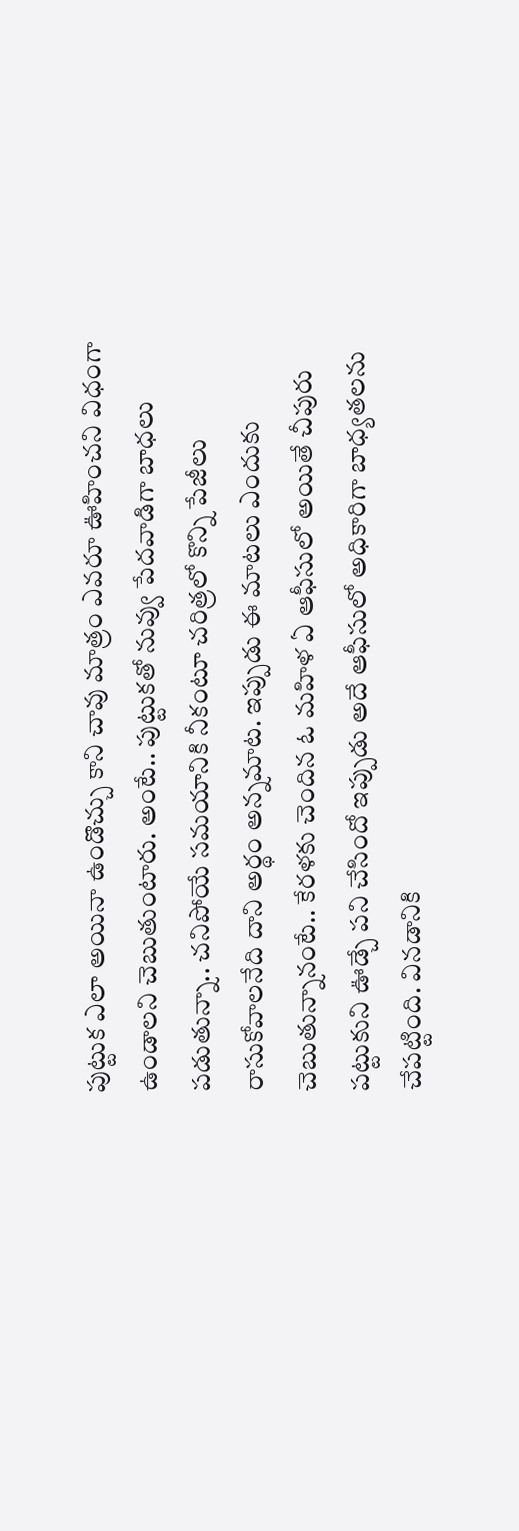పుట్టుక ఎలా అయినా ఉండొచ్చు కాని చావు మాత్రం ఎవరూ ఊహించని విధంగా ఉండాలని చెబుతుంటారు. అంటే.. పుట్టుకతో నువ్వు పేదవాడిగా బాధలు పడుతున్నా.. చనిపోయే సమయానికి నీకంటూ చరిత్రలో కొన్ని పేజీలు రాసుకోవాలనేది దాని అర్థం అన్నమాట. ఇప్పుడు ఈ మాటలు ఎందుకు చెబుతున్నానంటే.. కేరళకు చెందిన ఓ మహిళ ఏ ఆఫీసులో అయితే చీపురు పట్టుకుని ఊడ్చే పని చేసిందో ఇప్పుడు అదే ఆఫీసులో అధికారిగా బాధ్యతలను చేపట్టింది. వినడానికి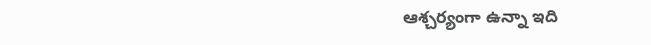ఆశ్చర్యంగా ఉన్నా ఇది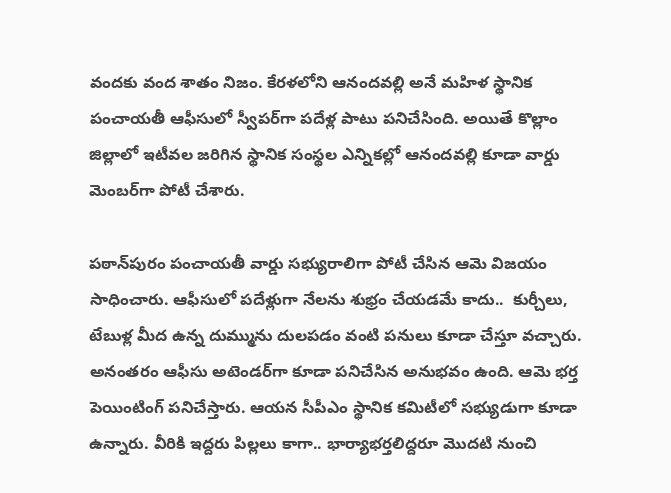వందకు వంద శాతం నిజం. కేరళలోని ఆనందవల్లి అనే మహిళ స్థానిక పంచాయతీ ఆఫీసులో స్వీపర్‌గా పదేళ్ల పాటు పనిచేసింది. అయితే కొల్లాం జిల్లాలో ఇటీవల జరిగిన స్థానిక సంస్థల ఎన్నికల్లో ఆనందవల్లి కూడా వార్డు మెంబర్‌గా పోటీ చేశారు.

పఠాన్‌పురం పంచాయతీ వార్డు సభ్యురాలిగా పోటీ చేసిన ఆమె విజయం సాధించారు. ఆఫీసులో పదేళ్లుగా నేలను శుభ్రం చేయడమే కాదు..  కుర్చీలు, టేబుళ్ల మీద ఉన్న దుమ్మును దులపడం వంటి పనులు కూడా చేస్తూ వచ్చారు. అనంతరం ఆఫీసు అటెండర్‌గా కూడా పనిచేసిన అనుభవం ఉంది. ఆమె భర్త పెయింటింగ్‌ పనిచేస్తారు. ఆయన సీపీఎం స్థానిక కమిటీలో సభ్యుడుగా కూడా ఉన్నారు. వీరికి ఇద్దరు పిల్లలు కాగా.. భార్యాభర్తలిద్దరూ మొదటి నుంచి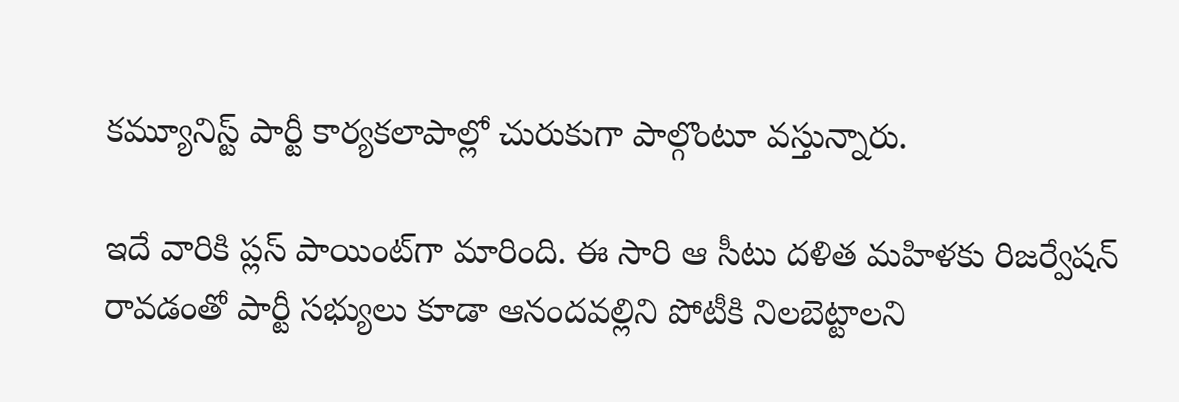కమ్యూనిస్ట్‌ పార్టీ కార్యకలాపాల్లో చురుకుగా పాల్గొంటూ వస్తున్నారు.

ఇదే వారికి ప్లస్ పాయింట్‌గా మారింది. ఈ సారి ఆ సీటు దళిత మహిళకు రిజర్వేషన్‌ రావడంతో పార్టీ సభ్యులు కూడా ఆనందవల్లిని పోటీకి నిలబెట్టాలని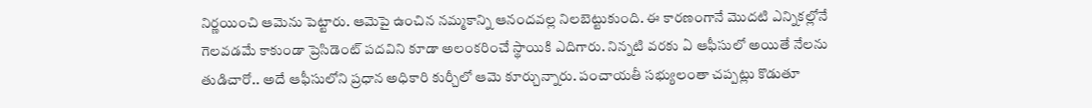నిర్ణయించి ఆమెను పెట్టారు. ఆమెపై ఉంచిన నమ్మకాన్ని ఆనందవల్ల నిలబెట్టుకుంది. ఈ కారణంగానే మొదటి ఎన్నికల్లోనే గెలవడమే కాకుండా ప్రెసిడెంట్‌ పదవిని కూడా అలంకరించే స్థాయికి ఎదిగారు. నిన్నటి వరకు ఏ ఆఫీసులో అయితే నేలను తుడిచారో.. అదే ఆఫీసులోని ప్రధాన అధికారి కుర్చీలో ఆమె కూర్చున్నారు. పంచాయతీ సభ్యులంతా చప్పట్లు కొడుతూ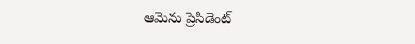ఆమెను ప్రెసిడెంట్‌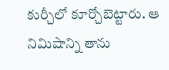కుర్చీలో కూర్చోబెట్టారు. ఆ నిమిషాన్ని తాను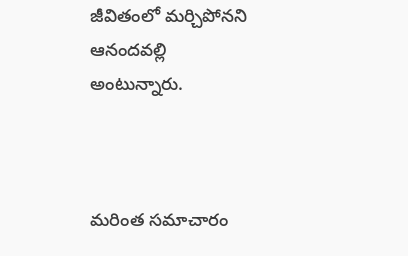జీవితంలో మర్చిపోనని ఆనందవల్లి అంటున్నారు.



మరింత సమాచారం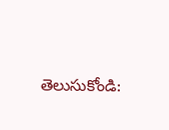తెలుసుకోండి: